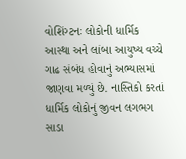વોશિંગ્ટનઃ લોકોની ધાર્મિક આસ્થા અને લાંબા આયુષ્ય વચ્ચે ગાઢ સંબંધ હોવાનું અભ્યાસમાં જાણવા મળ્યું છે. નાસ્તિકો કરતાં ધાર્મિક લોકોનું જીવન લગભગ સાડા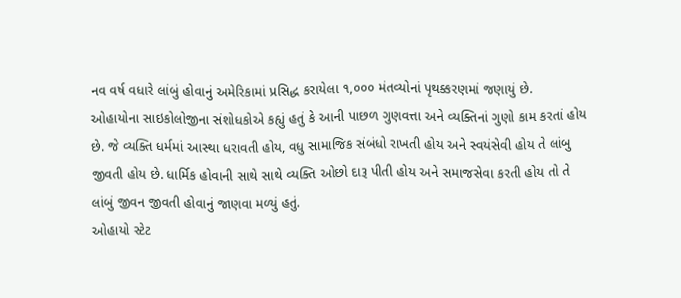નવ વર્ષ વધારે લાંબું હોવાનું અમેરિકામાં પ્રસિદ્ધ કરાયેલા ૧,૦૦૦ મંતવ્યોનાં પૃથક્કરણમાં જણાયું છે.
ઓહાયોના સાઇકોલોજીના સંશોધકોએ કહ્યું હતું કે આની પાછળ ગુણવત્તા અને વ્યક્તિનાં ગુણો કામ કરતાં હોય છે. જે વ્યક્તિ ધર્મમાં આસ્થા ધરાવતી હોય, વધુ સામાજિક સંબંધો રાખતી હોય અને સ્વયંસેવી હોય તે લાંબુ જીવતી હોય છે. ધાર્મિક હોવાની સાથે સાથે વ્યક્તિ ઓછો દારૂ પીતી હોય અને સમાજસેવા કરતી હોય તો તે લાંબું જીવન જીવતી હોવાનું જાણવા મળ્યું હતું.
ઓહાયો સ્ટેટ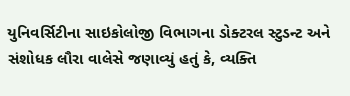યુનિવર્સિટીના સાઇકોલોજી વિભાગના ડોક્ટરલ સ્ટુડન્ટ અને સંશોધક લૌરા વાલેસે જણાવ્યું હતું કે, વ્યક્તિ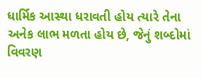ધાર્મિક આસ્થા ધરાવતી હોય ત્યારે તેના અનેક લાભ મળતા હોય છે, જેનું શબ્દોમાં વિવરણ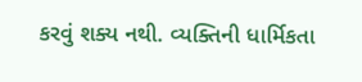કરવું શક્ય નથી. વ્યક્તિની ધાર્મિકતા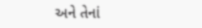અને તેનાં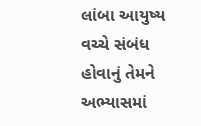લાંબા આયુષ્ય વચ્ચે સંબંધ હોવાનું તેમને અભ્યાસમાં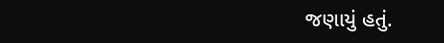જણાયું હતું.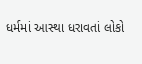ધર્મમાં આસ્થા ધરાવતાં લોકો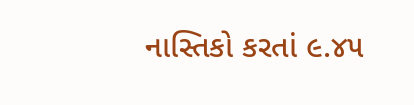નાસ્તિકો કરતાં ૯.૪૫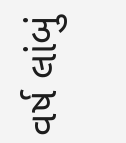વર્ષ લાંબું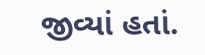જીવ્યાં હતાં.